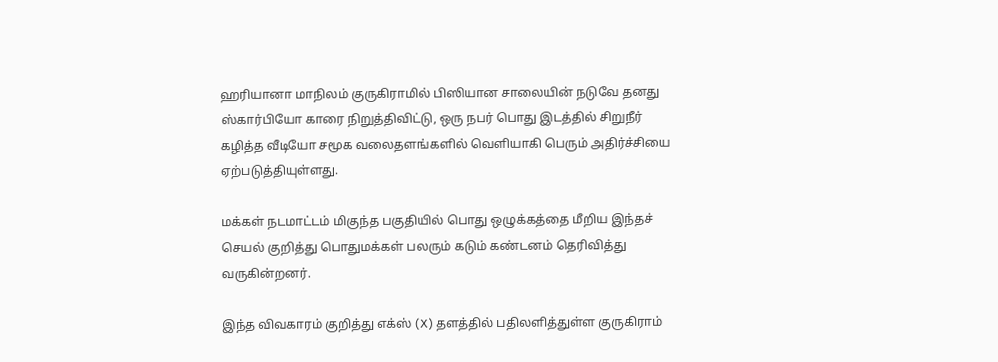ஹரியானா மாநிலம் குருகிராமில் பிஸியான சாலையின் நடுவே தனது ஸ்கார்பியோ காரை நிறுத்திவிட்டு, ஒரு நபர் பொது இடத்தில் சிறுநீர் கழித்த வீடியோ சமூக வலைதளங்களில் வெளியாகி பெரும் அதிர்ச்சியை ஏற்படுத்தியுள்ளது.

மக்கள் நடமாட்டம் மிகுந்த பகுதியில் பொது ஒழுக்கத்தை மீறிய இந்தச் செயல் குறித்து பொதுமக்கள் பலரும் கடும் கண்டனம் தெரிவித்து வருகின்றனர்.

இந்த விவகாரம் குறித்து எக்ஸ் (X) தளத்தில் பதிலளித்துள்ள குருகிராம்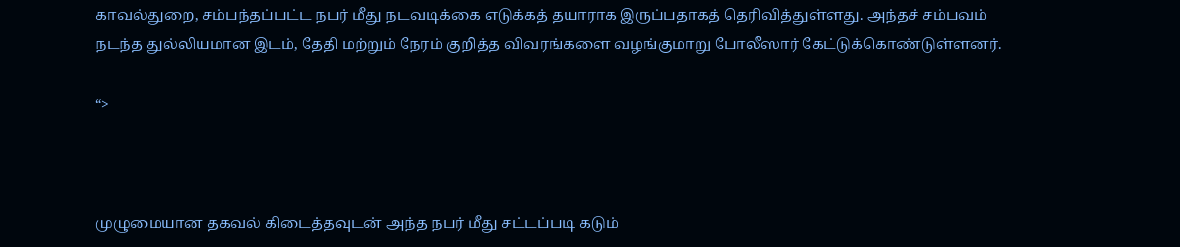காவல்துறை, சம்பந்தப்பட்ட நபர் மீது நடவடிக்கை எடுக்கத் தயாராக இருப்பதாகத் தெரிவித்துள்ளது. அந்தச் சம்பவம் நடந்த துல்லியமான இடம், தேதி மற்றும் நேரம் குறித்த விவரங்களை வழங்குமாறு போலீஸார் கேட்டுக்கொண்டுள்ளனர்.

“>



முழுமையான தகவல் கிடைத்தவுடன் அந்த நபர் மீது சட்டப்படி கடும்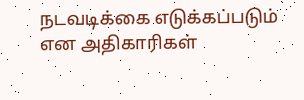நடவடிக்கை எடுக்கப்படும் என அதிகாரிகள்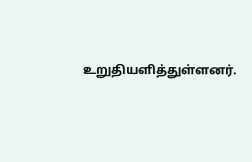உறுதியளித்துள்ளனர்.